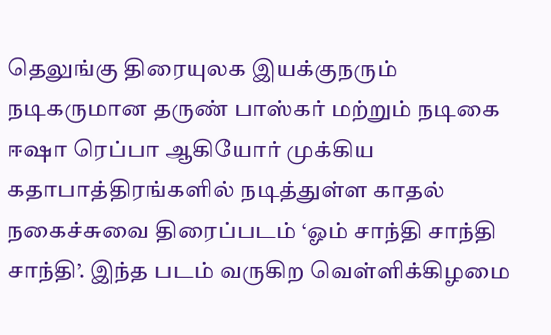தெலுங்கு திரையுலக இயக்குநரும் நடிகருமான தருண் பாஸ்கர் மற்றும் நடிகை ஈஷா ரெப்பா ஆகியோர் முக்கிய கதாபாத்திரங்களில் நடித்துள்ள காதல் நகைச்சுவை திரைப்படம் ‘ஓம் சாந்தி சாந்தி சாந்தி’. இந்த படம் வருகிற வெள்ளிக்கிழமை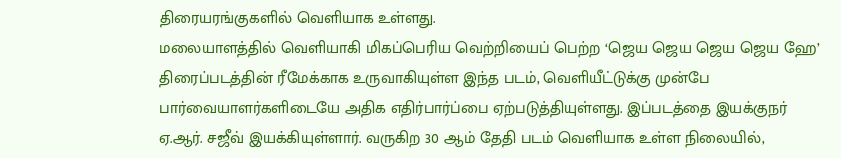திரையரங்குகளில் வெளியாக உள்ளது.
மலையாளத்தில் வெளியாகி மிகப்பெரிய வெற்றியைப் பெற்ற ‘ஜெய ஜெய ஜெய ஜெய ஹே’ திரைப்படத்தின் ரீமேக்காக உருவாகியுள்ள இந்த படம், வெளியீட்டுக்கு முன்பே பார்வையாளர்களிடையே அதிக எதிர்பார்ப்பை ஏற்படுத்தியுள்ளது. இப்படத்தை இயக்குநர் ஏ.ஆர். சஜீவ் இயக்கியுள்ளார். வருகிற 30 ஆம் தேதி படம் வெளியாக உள்ள நிலையில்,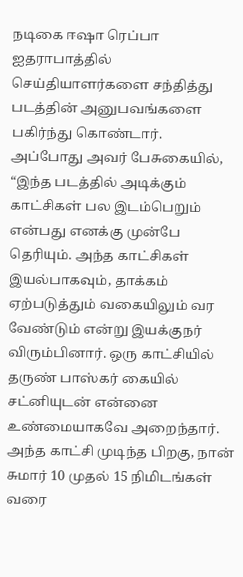நடிகை ஈஷா ரெப்பா ஐதராபாத்தில் செய்தியாளர்களை சந்தித்து படத்தின் அனுபவங்களை பகிர்ந்து கொண்டார்.
அப்போது அவர் பேசுகையில், “இந்த படத்தில் அடிக்கும் காட்சிகள் பல இடம்பெறும் என்பது எனக்கு முன்பே தெரியும். அந்த காட்சிகள் இயல்பாகவும், தாக்கம் ஏற்படுத்தும் வகையிலும் வர வேண்டும் என்று இயக்குநர் விரும்பினார். ஒரு காட்சியில் தருண் பாஸ்கர் கையில் சட்னியுடன் என்னை உண்மையாகவே அறைந்தார். அந்த காட்சி முடிந்த பிறகு, நான் சுமார் 10 முதல் 15 நிமிடங்கள் வரை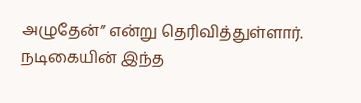அழுதேன்” என்று தெரிவித்துள்ளார். நடிகையின் இந்த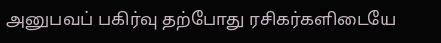அனுபவப் பகிர்வு தற்போது ரசிகர்களிடையே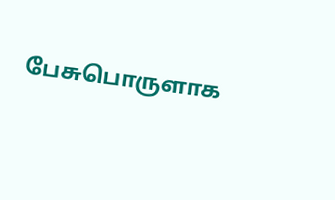பேசுபொருளாக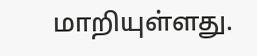மாறியுள்ளது.